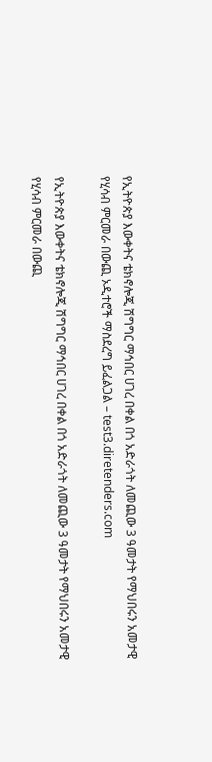የኢትዮጵያ እውቀትና ቴክኖሎጂ ሽግግር ማኅበር ሀገረ በቀል በጎ አድራጎት ለመጪው 3 ዓመታት የማህበሩን አመታዊ የሂሳብ ምርመራ በውጪ ኦዲተሮች ማስደረግ ይፈልጋል – test3.diretenders.com

የኢትዮጵያ እውቀትና ቴክኖሎጂ ሽግግር ማኅበር ሀገረ በቀል በጎ አድራጎት ለመጪው 3 ዓመታት የማህበሩን አመታዊ የሂሳብ ምርመራ በውጪ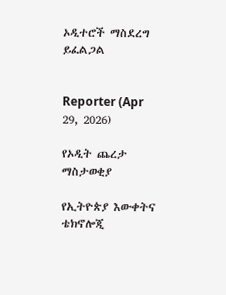ኦዲተሮች ማስደረግ ይፈልጋል


Reporter (Apr 29, 2026)

የኦዲት ጨረታ ማስታወቂያ

የኢትዮጵያ እውቀትና ቴክኖሎጂ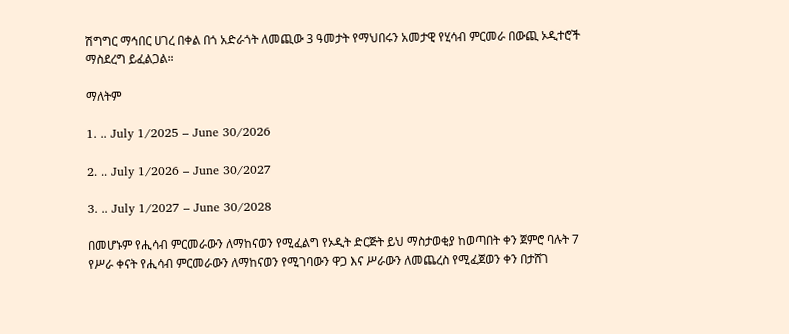ሽግግር ማኅበር ሀገረ በቀል በጎ አድራጎት ለመጪው 3 ዓመታት የማህበሩን አመታዊ የሂሳብ ምርመራ በውጪ ኦዲተሮች ማስደረግ ይፈልጋል።

ማለትም

1. .. July 1/2025 – June 30/2026

2. .. July 1/2026 – June 30/2027

3. .. July 1/2027 – June 30/2028

በመሆኑም የሒሳብ ምርመራውን ለማከናወን የሚፈልግ የኦዲት ድርጅት ይህ ማስታወቂያ ከወጣበት ቀን ጀምሮ ባሉት 7 የሥራ ቀናት የሒሳብ ምርመራውን ለማከናወን የሚገባውን ዋጋ እና ሥራውን ለመጨረስ የሚፈጀወን ቀን በታሸገ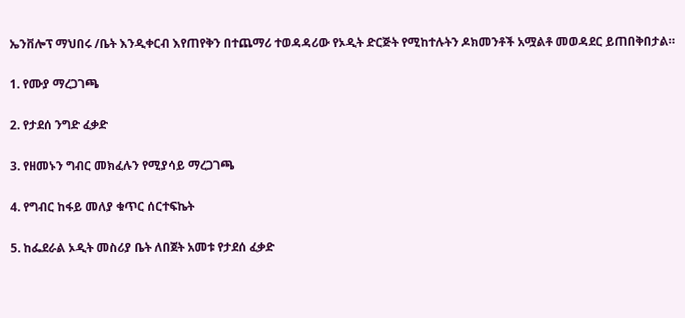ኤንቨሎፕ ማህበሩ /ቤት እንዲቀርብ እየጠየቅን በተጨማሪ ተወዳዳሪው የኦዲት ድርጅት የሚከተሉትን ዶክመንቶች አሟልቶ መወዳደር ይጠበቅበታል።

1. የሙያ ማረጋገጫ

2. የታደሰ ንግድ ፈቃድ

3. የዘመኑን ግብር መክፈሉን የሚያሳይ ማረጋገጫ

4. የግብር ከፋይ መለያ ቁጥር ሰርተፍኬት

5. ከፌደራል ኦዲት መስሪያ ቤት ለበጀት አመቱ የታደሰ ፈቃድ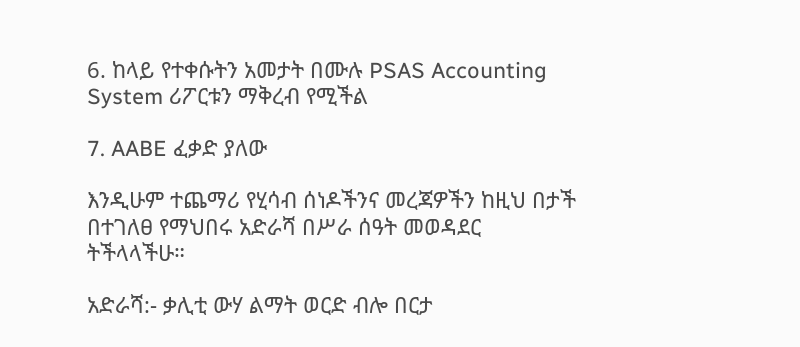6. ከላይ የተቀሱትን አመታት በሙሉ PSAS Accounting System ሪፖርቱን ማቅረብ የሚችል

7. AABE ፈቃድ ያለው

እንዲሁም ተጨማሪ የሂሳብ ሰነዶችንና መረጃዎችን ከዚህ በታች በተገለፀ የማህበሩ አድራሻ በሥራ ሰዓት መወዳደር ትችላላችሁ።

አድራሻ:- ቃሊቲ ውሃ ልማት ወርድ ብሎ በርታ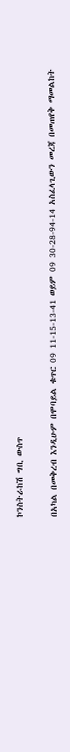ኮንስትራከሽ ግቢ ውስጥ

በአካል በመቅረብ እንዲሁም በሞባይል ቁጥር 09 11-15-13-41 ወይም 09 30-28-94-14 አስፈላጊውን መረጃ በመጠየቅ ማመልከት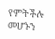የምትችሉ መሆኑን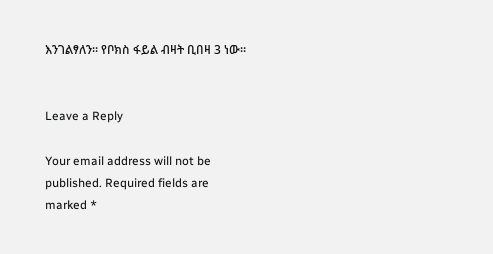እንገልፃለን። የቦክስ ፋይል ብዛት ቢበዛ 3 ነው።


Leave a Reply

Your email address will not be published. Required fields are marked *